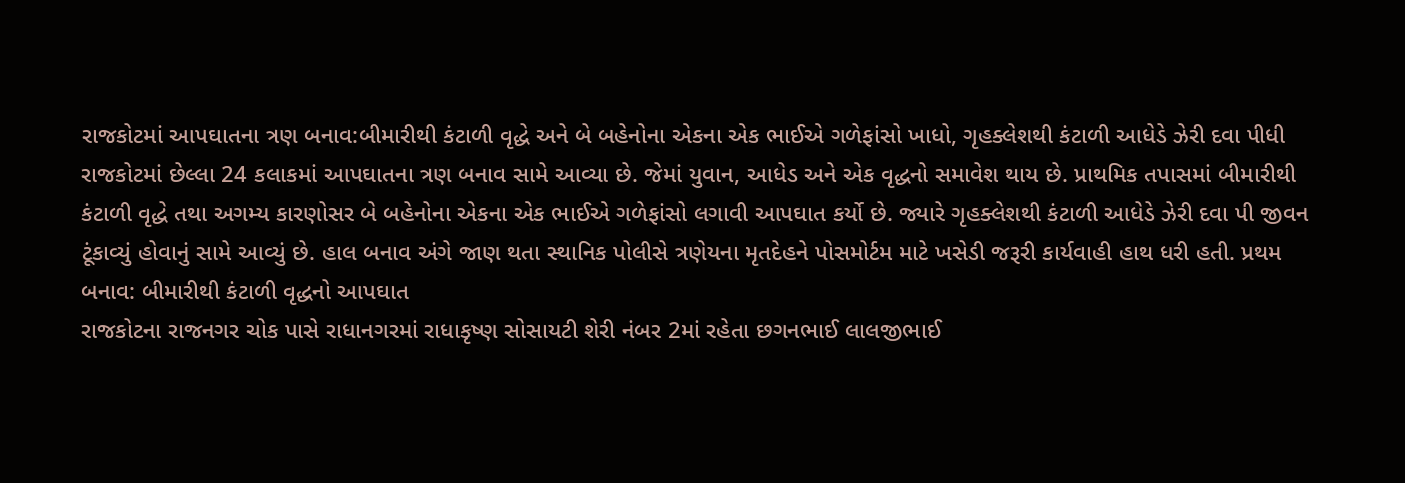રાજકોટમાં આપઘાતના ત્રણ બનાવ:બીમારીથી કંટાળી વૃદ્ધે અને બે બહેનોના એકના એક ભાઈએ ગળેફાંસો ખાધો, ગૃહક્લેશથી કંટાળી આધેડે ઝેરી દવા પીધી
રાજકોટમાં છેલ્લા 24 કલાકમાં આપઘાતના ત્રણ બનાવ સામે આવ્યા છે. જેમાં યુવાન, આધેડ અને એક વૃદ્ધનો સમાવેશ થાય છે. પ્રાથમિક તપાસમાં બીમારીથી કંટાળી વૃદ્ધે તથા અગમ્ય કારણોસર બે બહેનોના એકના એક ભાઈએ ગળેફાંસો લગાવી આપઘાત કર્યો છે. જ્યારે ગૃહક્લેશથી કંટાળી આધેડે ઝેરી દવા પી જીવન ટૂંકાવ્યું હોવાનું સામે આવ્યું છે. હાલ બનાવ અંગે જાણ થતા સ્થાનિક પોલીસે ત્રણેયના મૃતદેહને પોસમોર્ટમ માટે ખસેડી જરૂરી કાર્યવાહી હાથ ધરી હતી. પ્રથમ બનાવ: બીમારીથી કંટાળી વૃદ્ધનો આપઘાત
રાજકોટના રાજનગર ચોક પાસે રાધાનગરમાં રાધાકૃષ્ણ સોસાયટી શેરી નંબર 2માં રહેતા છગનભાઈ લાલજીભાઈ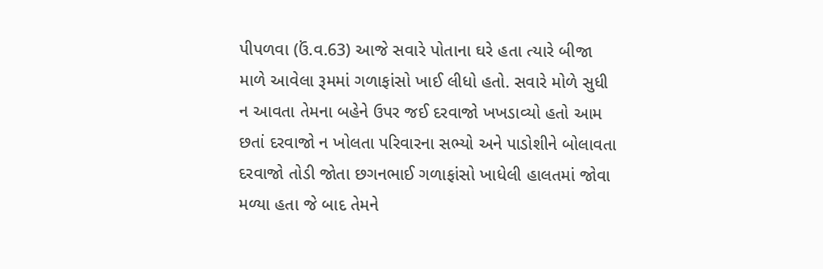પીપળવા (ઉં.વ.63) આજે સવારે પોતાના ઘરે હતા ત્યારે બીજા માળે આવેલા રૂમમાં ગળાફાંસો ખાઈ લીધો હતો. સવારે મોળે સુધી ન આવતા તેમના બહેને ઉપર જઈ દરવાજો ખખડાવ્યો હતો આમ છતાં દરવાજો ન ખોલતા પરિવારના સભ્યો અને પાડોશીને બોલાવતા દરવાજો તોડી જોતા છગનભાઈ ગળાફાંસો ખાધેલી હાલતમાં જોવા મળ્યા હતા જે બાદ તેમને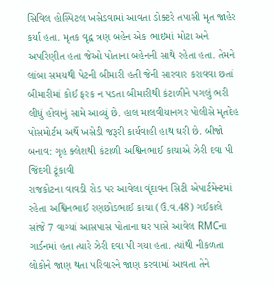સિવિલ હોસ્પિટલ ખસેડવામાં આવતા ડોક્ટરે તપાસી મૃત જાહેર કર્યા હતા. મૃતક વૃદ્વ ત્રણ બહેન એક ભાઇમાં મોટા અને અપરિણીત હતા જેઓ પોતાના બહેનની સાથે રહેતા હતા. તેમને લાંબા સમયથી પેટની બીમારી હતી જેની સારવાર કરાવવા છતાં બીમારીમાં કોઈ ફરક ન પડતા બીમારીથી કંટાળીને પગલું ભરી લીધું હોવાનું સામે આવ્યું છે. હાલ માલવીયાનગર પોલીસે મૃતદેહ પોસમોર્ટમ અર્થે ખસેડી જરૂરી કાર્યવાહી હાથ ઘરી છે. બીજો બનાવ: ગૃહ ક્લેશથી કંટાળી અશ્વિનભાઈ કાચાએ ઝેરી દવા પી જિંદગી ટૂંકાવી
રાજકોટના વાવડી રોડ પર આવેલા વૃંદાવન સિટી એપાર્ટમેન્ટમાં રહેતા અશ્વિનભાઈ રણછોડભાઈ કાચા (ઉં.વ.48) ગઈકાલે સાંજે 7 વાગ્યાં આસપાસ પોતાના ઘર પાસે આવેલ RMCના ગાર્ડનમાં હતા ત્યારે ઝેરી દવા પી ગયા હતા. ત્યાંથી નીકળતા લોકોને જાણ થતા પરિવારને જાણ કરવામાં આવતા તેને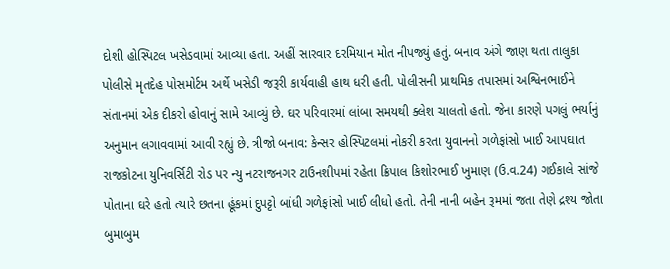દોશી હોસ્પિટલ ખસેડવામાં આવ્યા હતા. અહીં સારવાર દરમિયાન મોત નીપજ્યું હતું. બનાવ અંગે જાણ થતા તાલુકા પોલીસે મૃતદેહ પોસમોર્ટમ અર્થે ખસેડી જરૂરી કાર્યવાહી હાથ ધરી હતી. પોલીસની પ્રાથમિક તપાસમાં અશ્વિનભાઈને સંતાનમાં એક દીકરો હોવાનું સામે આવ્યું છે. ઘર પરિવારમાં લાંબા સમયથી ક્લેશ ચાલતો હતો. જેના કારણે પગલું ભર્યાનું અનુમાન લગાવવામાં આવી રહ્યું છે. ત્રીજો બનાવ: કેન્સર હોસ્પિટલમાં નોકરી કરતા યુવાનનો ગળેફાંસો ખાઈ આપઘાત
રાજકોટના યુનિવર્સિટી રોડ પર ન્યુ નટરાજનગર ટાઉનશીપમાં રહેતા ક્રિપાલ કિશોરભાઈ ખુમાણ (ઉ.વ.24) ગઈકાલે સાંજે પોતાના ઘરે હતો ત્યારે છતના હૂંકમાં દુપટ્ટો બાંધી ગળેફાંસો ખાઈ લીધો હતો. તેની નાની બહેન રૂમમાં જતા તેણે દ્રશ્ય જોતા બુમાબુમ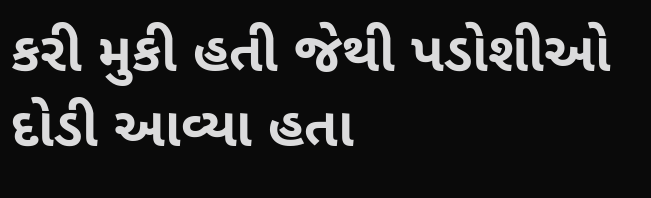કરી મુકી હતી જેથી પડોશીઓ દોડી આવ્યા હતા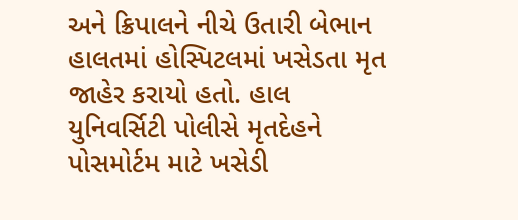અને ક્રિપાલને નીચે ઉતારી બેભાન હાલતમાં હોસ્પિટલમાં ખસેડતા મૃત જાહેર કરાયો હતો. હાલ યુનિવર્સિટી પોલીસે મૃતદેહને પોસમોર્ટમ માટે ખસેડી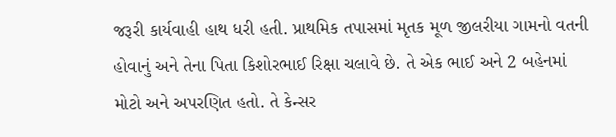જરૂરી કાર્યવાહી હાથ ધરી હતી. પ્રાથમિક તપાસમાં મૃતક મૂળ જીલરીયા ગામનો વતની હોવાનું અને તેના પિતા કિશોરભાઈ રિક્ષા ચલાવે છે. તે એક ભાઈ અને 2 બહેનમાં મોટો અને અપરણિત હતો. તે કેન્સર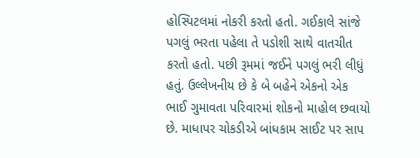હોસ્પિટલમાં નોકરી કરતો હતો. ગઈકાલે સાંજે પગલું ભરતા પહેલા તે પડોશી સાથે વાતચીત કરતો હતો. પછી રૂમમાં જઈને પગલું ભરી લીધું હતું. ઉલ્લેખનીય છે કે બે બહેને એકનો એક ભાઈ ગુમાવતા પરિવારમાં શોકનો માહોલ છવાયો છે. માધાપર ચોકડીએ બાંધકામ સાઈટ પર સાપ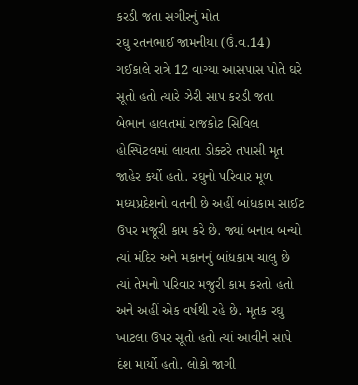કરડી જતા સગીરનું મોત
રઘુ રતનભાઈ જામનીયા (ઉં.વ.14) ગઈકાલે રાત્રે 12 વાગ્યા આસપાસ પોતે ઘરે સૂતો હતો ત્યારે ઝેરી સાપ કરડી જતા બેભાન હાલતમાં રાજકોટ સિવિલ હોસ્પિટલમાં લાવતા ડોક્ટરે તપાસી મૃત જાહેર કર્યો હતો. રઘુનો પરિવાર મૂળ મધ્યપ્રદેશનો વતની છે અહીં બાંધકામ સાઈટ ઉપર મજૂરી કામ કરે છે. જ્યાં બનાવ બન્યો ત્યાં મંદિર અને મકાનનું બાંધકામ ચાલુ છે ત્યાં તેમનો પરિવાર મજુરી કામ કરતો હતો અને અહીં એક વર્ષથી રહે છે. મૃતક રઘુ ખાટલા ઉપર સૂતો હતો ત્યાં આવીને સાપે દંશ માર્યો હતો. લોકો જાગી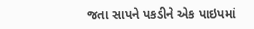જતા સાપને પકડીને એક પાઇપમાં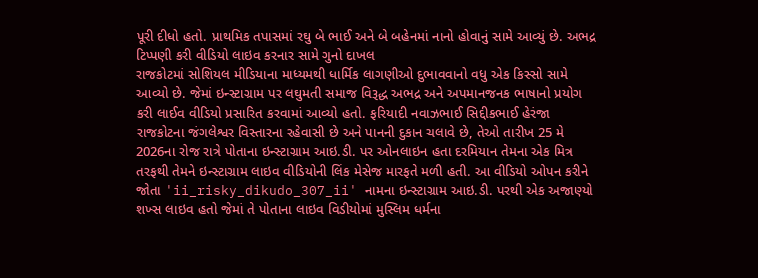પૂરી દીધો હતો. પ્રાથમિક તપાસમાં રઘુ બે ભાઈ અને બે બહેનમાં નાનો હોવાનું સામે આવ્યું છે. અભદ્ર ટિપ્પણી કરી વીડિયો લાઇવ કરનાર સામે ગુનો દાખલ
રાજકોટમાં સોશિયલ મીડિયાના માધ્યમથી ધાર્મિક લાગણીઓ દુભાવવાનો વધુ એક કિસ્સો સામે આવ્યો છે. જેમાં ઇન્સ્ટાગ્રામ પર લઘુમતી સમાજ વિરૂદ્ધ અભદ્ર અને અપમાનજનક ભાષાનો પ્રયોગ કરી લાઈવ વીડિયો પ્રસારિત કરવામાં આવ્યો હતો. ફરિયાદી નવાઝભાઈ સિદ્દીકભાઈ હેરંજા રાજકોટના જંગલેશ્વર વિસ્તારના રહેવાસી છે અને પાનની દુકાન ચલાવે છે, તેઓ તારીખ 25 મે 2026ના રોજ રાત્રે પોતાના ઇન્સ્ટાગ્રામ આઇ.ડી. પર ઓનલાઇન હતા દરમિયાન તેમના એક મિત્ર તરફથી તેમને ઇન્સ્ટાગ્રામ લાઇવ વીડિયોની લિંક મેસેજ મારફતે મળી હતી. આ વીડિયો ઓપન કરીને જોતા 'ii_risky_dikudo_307_ii' નામના ઇન્સ્ટાગ્રામ આઇ.ડી. પરથી એક અજાણ્યો શખ્સ લાઇવ હતો જેમાં તે પોતાના લાઇવ વિડીયોમાં મુસ્લિમ ધર્મના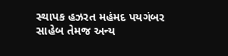સ્થાપક હઝરત મહંમદ પયગંબર સાહેબ તેમજ અન્ય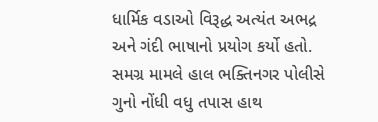ધાર્મિક વડાઓ વિરૂદ્ધ અત્યંત અભદ્ર અને ગંદી ભાષાનો પ્રયોગ કર્યો હતો. સમગ્ર મામલે હાલ ભક્તિનગર પોલીસે ગુનો નોંધી વધુ તપાસ હાથ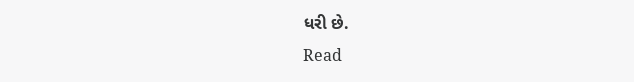ધરી છે.
Read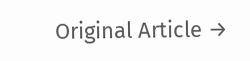Original Article →